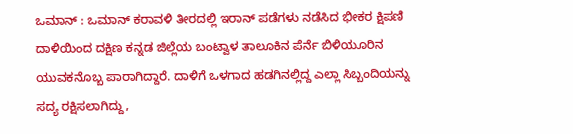ಒಮಾನ್ : ಒಮಾನ್ ಕರಾವಳಿ ತೀರದಲ್ಲಿ ಇರಾನ್ ಪಡೆಗಳು ನಡೆಸಿದ ಭೀಕರ ಕ್ಷಿಪಣಿ ದಾಳಿಯಿಂದ ದಕ್ಷಿಣ ಕನ್ನಡ ಜಿಲ್ಲೆಯ ಬಂಟ್ವಾಳ ತಾಲೂಕಿನ ಪೆರ್ನೆ ಬಿಳಿಯೂರಿನ ಯುವಕನೊಬ್ಬ ಪಾರಾಗಿದ್ದಾರೆ. ದಾಳಿಗೆ ಒಳಗಾದ ಹಡಗಿನಲ್ಲಿದ್ದ ಎಲ್ಲಾ ಸಿಬ್ಬಂದಿಯನ್ನು ಸದ್ಯ ರಕ್ಷಿಸಲಾಗಿದ್ದು,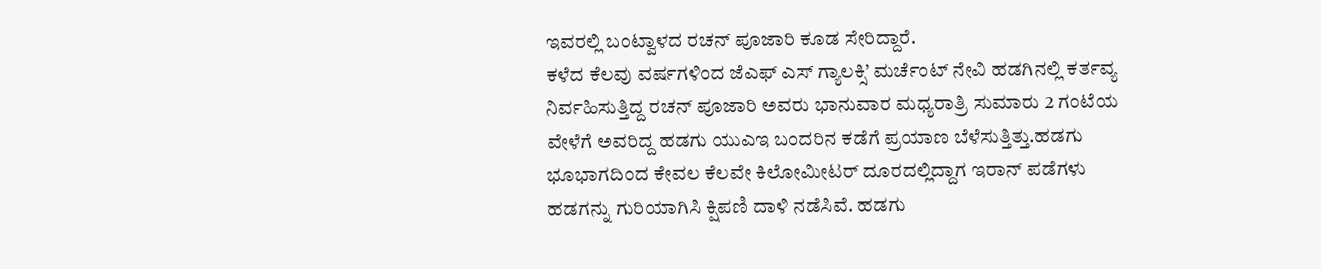ಇವರಲ್ಲಿ ಬಂಟ್ವಾಳದ ರಚನ್ ಪೂಜಾರಿ ಕೂಡ ಸೇರಿದ್ದಾರೆ.
ಕಳೆದ ಕೆಲವು ವರ್ಷಗಳಿಂದ ಜೆಎಫ್ ಎಸ್ ಗ್ಯಾಲಕ್ಸಿ’ ಮರ್ಚೆಂಟ್ ನೇವಿ ಹಡಗಿನಲ್ಲಿ ಕರ್ತವ್ಯ ನಿರ್ವಹಿಸುತ್ತಿದ್ದ ರಚನ್ ಪೂಜಾರಿ ಅವರು ಭಾನುವಾರ ಮಧ್ಯರಾತ್ರಿ ಸುಮಾರು 2 ಗಂಟೆಯ ವೇಳೆಗೆ ಅವರಿದ್ದ ಹಡಗು ಯುಎಇ ಬಂದರಿನ ಕಡೆಗೆ ಪ್ರಯಾಣ ಬೆಳೆಸುತ್ತಿತ್ತು.ಹಡಗು ಭೂಭಾಗದಿಂದ ಕೇವಲ ಕೆಲವೇ ಕಿಲೋಮೀಟರ್ ದೂರದಲ್ಲಿದ್ದಾಗ ಇರಾನ್ ಪಡೆಗಳು ಹಡಗನ್ನು ಗುರಿಯಾಗಿಸಿ ಕ್ಷಿಪಣಿ ದಾಳಿ ನಡೆಸಿವೆ. ಹಡಗು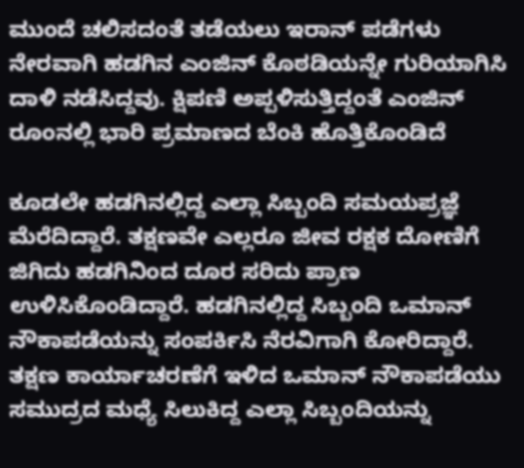ಮುಂದೆ ಚಲಿಸದಂತೆ ತಡೆಯಲು ಇರಾನ್ ಪಡೆಗಳು ನೇರವಾಗಿ ಹಡಗಿನ ಎಂಜಿನ್ ಕೊಠಡಿಯನ್ನೇ ಗುರಿಯಾಗಿಸಿ ದಾಳಿ ನಡೆಸಿದ್ದವು. ಕ್ಷಿಪಣಿ ಅಪ್ಪಳಿಸುತ್ತಿದ್ದಂತೆ ಎಂಜಿನ್ ರೂಂನಲ್ಲಿ ಭಾರಿ ಪ್ರಮಾಣದ ಬೆಂಕಿ ಹೊತ್ತಿಕೊಂಡಿದೆ

ಕೂಡಲೇ ಹಡಗಿನಲ್ಲಿದ್ದ ಎಲ್ಲಾ ಸಿಬ್ಬಂದಿ ಸಮಯಪ್ರಜ್ಞೆ ಮೆರೆದಿದ್ದಾರೆ. ತಕ್ಷಣವೇ ಎಲ್ಲರೂ ಜೀವ ರಕ್ಷಕ ದೋಣಿಗೆ ಜಿಗಿದು ಹಡಗಿನಿಂದ ದೂರ ಸರಿದು ಪ್ರಾಣ ಉಳಿಸಿಕೊಂಡಿದ್ದಾರೆ. ಹಡಗಿನಲ್ಲಿದ್ದ ಸಿಬ್ಬಂದಿ ಒಮಾನ್ ನೌಕಾಪಡೆಯನ್ನು ಸಂಪರ್ಕಿಸಿ ನೆರವಿಗಾಗಿ ಕೋರಿದ್ದಾರೆ. ತಕ್ಷಣ ಕಾರ್ಯಾಚರಣೆಗೆ ಇಳಿದ ಒಮಾನ್ ನೌಕಾಪಡೆಯು ಸಮುದ್ರದ ಮಧ್ಯೆ ಸಿಲುಕಿದ್ದ ಎಲ್ಲಾ ಸಿಬ್ಬಂದಿಯನ್ನು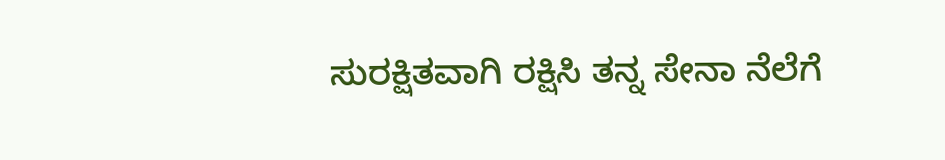ಸುರಕ್ಷಿತವಾಗಿ ರಕ್ಷಿಸಿ ತನ್ನ ಸೇನಾ ನೆಲೆಗೆ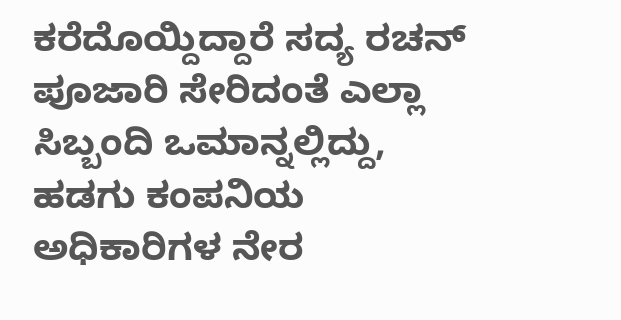ಕರೆದೊಯ್ದಿದ್ದಾರೆ ಸದ್ಯ ರಚನ್ ಪೂಜಾರಿ ಸೇರಿದಂತೆ ಎಲ್ಲಾ ಸಿಬ್ಬಂದಿ ಒಮಾನ್ನಲ್ಲಿದ್ದು, ಹಡಗು ಕಂಪನಿಯ ಅಧಿಕಾರಿಗಳ ನೇರ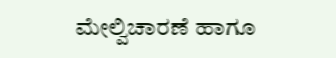ಮೇಲ್ವಿಚಾರಣೆ ಹಾಗೂ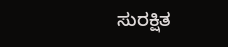ಸುರಕ್ಷಿತ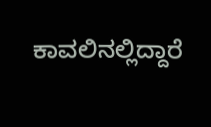ಕಾವಲಿನಲ್ಲಿದ್ದಾರೆ